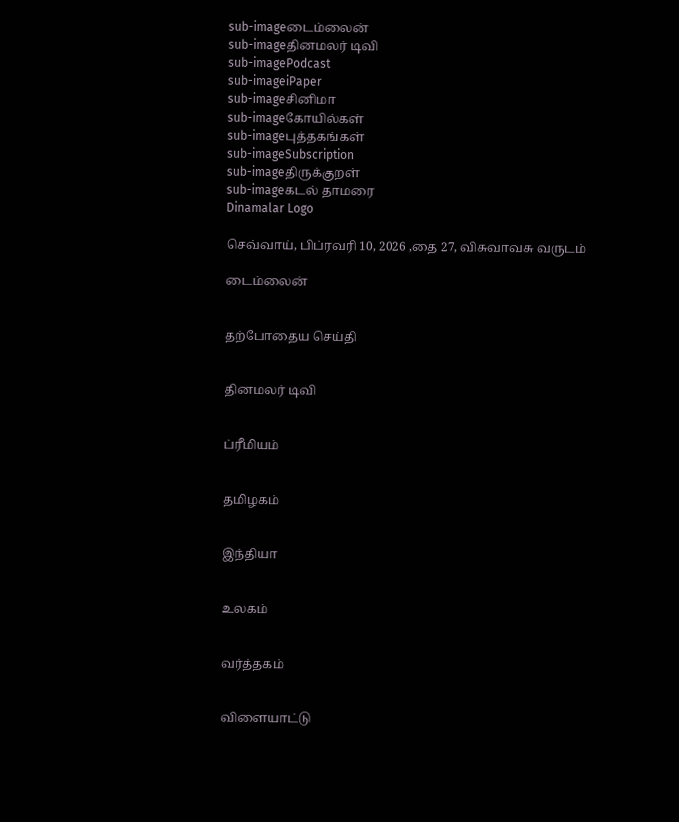sub-imageடைம்லைன்
sub-imageதினமலர் டிவி
sub-imagePodcast
sub-imageiPaper
sub-imageசினிமா
sub-imageகோயில்கள்
sub-imageபுத்தகங்கள்
sub-imageSubscription
sub-imageதிருக்குறள்
sub-imageகடல் தாமரை
Dinamalar Logo

செவ்வாய், பிப்ரவரி 10, 2026 ,தை 27, விசுவாவசு வருடம்

டைம்லைன்


தற்போதைய செய்தி


தினமலர் டிவி


ப்ரீமியம்


தமிழகம்


இந்தியா


உலகம்


வர்த்தகம்


விளையாட்டு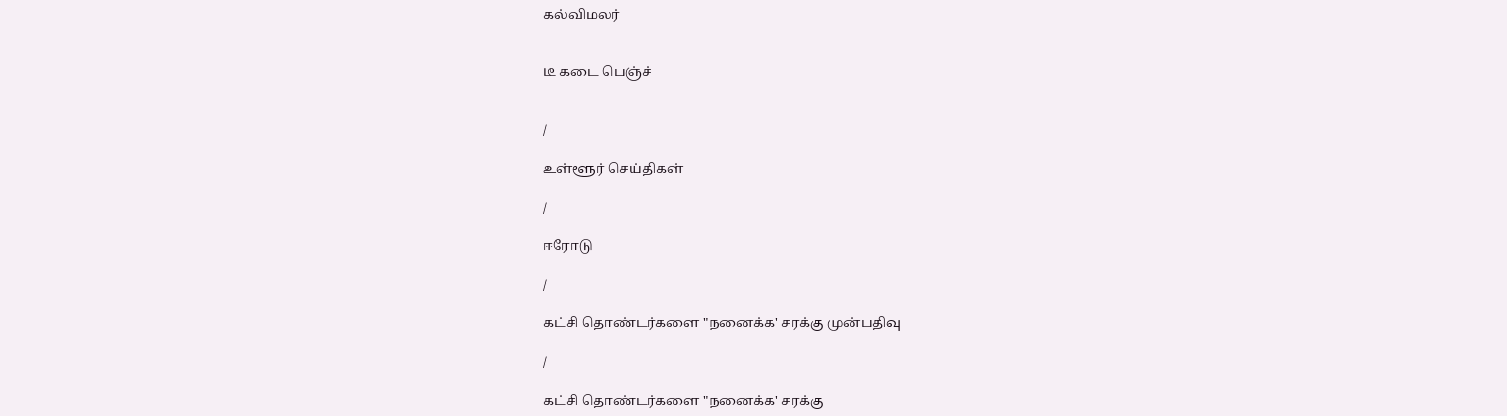கல்விமலர்


டீ கடை பெஞ்ச்


/

உள்ளூர் செய்திகள்

/

ஈரோடு

/

கட்சி தொண்டர்களை "நனைக்க' சரக்கு முன்பதிவு

/

கட்சி தொண்டர்களை "நனைக்க' சரக்கு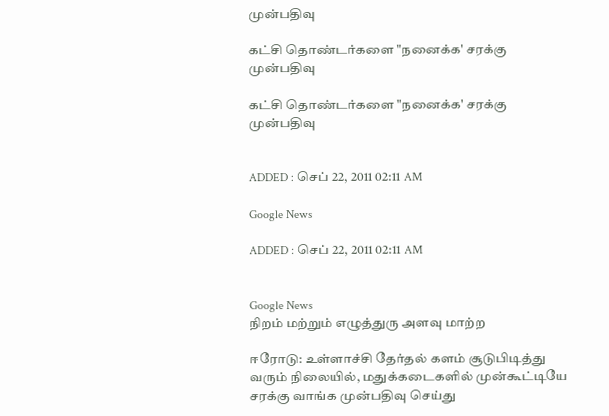முன்பதிவு

கட்சி தொண்டர்களை "நனைக்க' சரக்கு முன்பதிவு

கட்சி தொண்டர்களை "நனைக்க' சரக்கு முன்பதிவு


ADDED : செப் 22, 2011 02:11 AM

Google News

ADDED : செப் 22, 2011 02:11 AM


Google News
நிறம் மற்றும் எழுத்துரு அளவு மாற்ற

ஈரோடு: உள்ளாச்சி தேர்தல் களம் சூடுபிடித்து வரும் நிலையில், மதுக்கடைகளில் முன்கூட்டியே சரக்கு வாங்க முன்பதிவு செய்து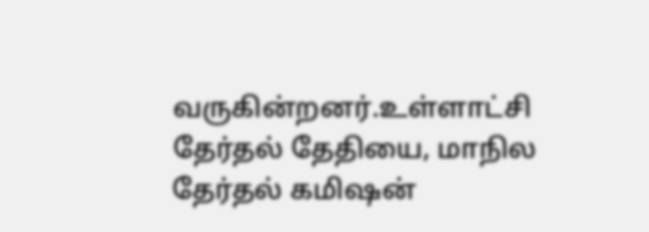வருகின்றனர்.உள்ளாட்சி தேர்தல் தேதியை, மாநில தேர்தல் கமிஷன்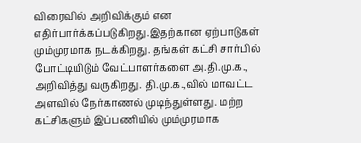விரைவில் அறிவிக்கும் என எதிர்பார்க்கப்படுகிறது.இதற்கான ஏற்பாடுகள் மும்முரமாக நடக்கிறது. தங்கள் கட்சி சார்பில் போட்டியிடும் வேட்பாளர்களை அ.தி.மு.க., அறிவித்து வருகிறது. தி.மு.க.,வில் மாவட்ட அளவில் நேர்காணல் முடிந்துள்ளது. மற்ற கட்சிகளும் இப்பணியில் மும்முரமாக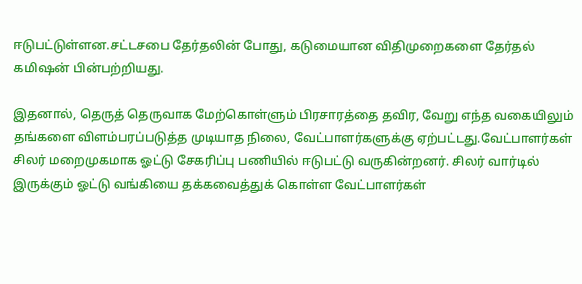ஈடுபட்டுள்ளன.சட்டசபை தேர்தலின் போது, கடுமையான விதிமுறைகளை தேர்தல் கமிஷன் பின்பற்றியது.

இதனால், தெருத் தெருவாக மேற்கொள்ளும் பிரசாரத்தை தவிர, வேறு எந்த வகையிலும் தங்களை விளம்பரப்படுத்த முடியாத நிலை, வேட்பாளர்களுக்கு ஏற்பட்டது.வேட்பாளர்கள் சிலர் மறைமுகமாக ஓட்டு சேகரிப்பு பணியில் ஈடுபட்டு வருகின்றனர். சிலர் வார்டில் இருக்கும் ஓட்டு வங்கியை தக்கவைத்துக் கொள்ள வேட்பாளர்கள்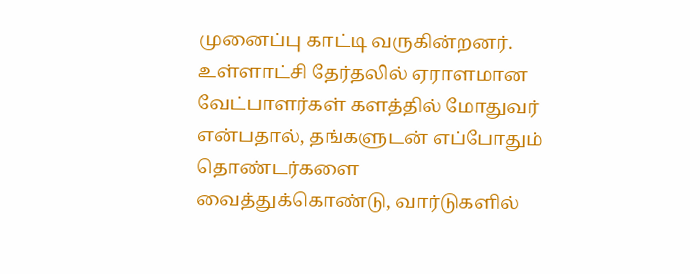முனைப்பு காட்டி வருகின்றனர். உள்ளாட்சி தேர்தலில் ஏராளமான வேட்பாளர்கள் களத்தில் மோதுவர் என்பதால், தங்களுடன் எப்போதும் தொண்டர்களை வைத்துக்கொண்டு, வார்டுகளில்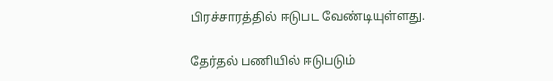பிரச்சாரத்தில் ஈடுபட வேண்டியுள்ளது.

தேர்தல் பணியில் ஈடுபடும்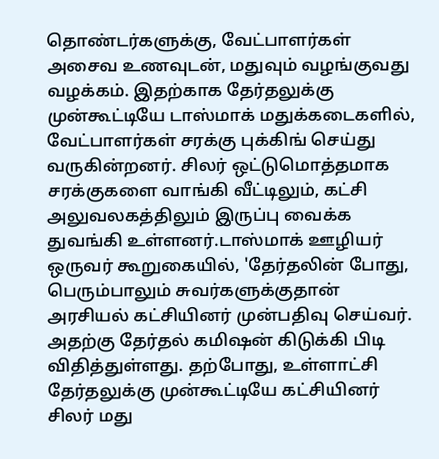தொண்டர்களுக்கு, வேட்பாளர்கள் அசைவ உணவுடன், மதுவும் வழங்குவது வழக்கம். இதற்காக தேர்தலுக்கு முன்கூட்டியே டாஸ்மாக் மதுக்கடைகளில், வேட்பாளர்கள் சரக்கு புக்கிங் செய்து வருகின்றனர். சிலர் ஒட்டுமொத்தமாக சரக்குகளை வாங்கி வீட்டிலும், கட்சி அலுவலகத்திலும் இருப்பு வைக்க துவங்கி உள்ளனர்.டாஸ்மாக் ஊழியர் ஒருவர் கூறுகையில், 'தேர்தலின் போது, பெரும்பாலும் சுவர்களுக்குதான் அரசியல் கட்சியினர் முன்பதிவு செய்வர். அதற்கு தேர்தல் கமிஷன் கிடுக்கி பிடி விதித்துள்ளது. தற்போது, உள்ளாட்சி தேர்தலுக்கு முன்கூட்டியே கட்சியினர் சிலர் மது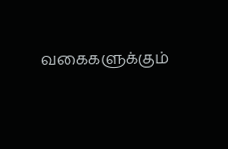வகைகளுக்கும்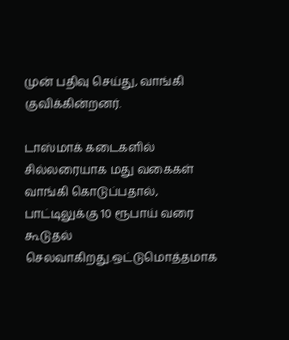முன் பதிவு செய்து, வாங்கி குவிக்கின்றனர்.

டாஸ்மாக் கடைகளில் சில்லரையாக மது வகைகள் வாங்கி கொடுப்பதால், பாட்டிலுக்கு 10 ரூபாய் வரை கூடுதல் செலவாகிறது.ஒட்டுமொத்தமாக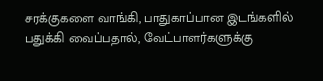சரக்குகளை வாங்கி, பாதுகாப்பான இடங்களில் பதுக்கி வைப்பதால், வேட்பாளர்களுக்கு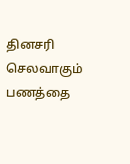தினசரி செலவாகும் பணத்தை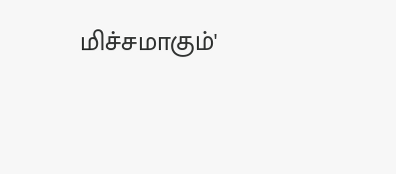மிச்சமாகும்'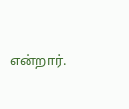என்றார்.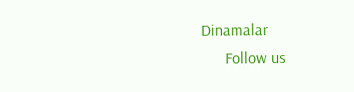Dinamalar
      Follow us